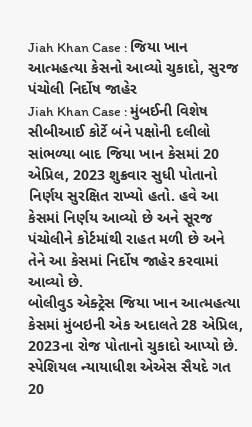Jiah Khan Case : જિયા ખાન આત્મહત્યા કેસનો આવ્યો ચુકાદો, સુરજ પંચોલી નિર્દોષ જાહેર
Jiah Khan Case : મુંબઈની વિશેષ સીબીઆઈ કોર્ટે બંને પક્ષોની દલીલો સાંભળ્યા બાદ જિયા ખાન કેસમાં 20 એપ્રિલ, 2023 શુક્રવાર સુધી પોતાનો નિર્ણય સુરક્ષિત રાખ્યો હતો. હવે આ કેસમાં નિર્ણય આવ્યો છે અને સૂરજ પંચોલીને કોર્ટમાંથી રાહત મળી છે અને તેને આ કેસમાં નિર્દોષ જાહેર કરવામાં આવ્યો છે.
બોલીવુડ એક્ટ્રેસ જિયા ખાન આત્મહત્યા કેસમાં મુંબઇની એક અદાલતે 28 એપ્રિલ, 2023ના રોજ પોતાનો ચુકાદો આપ્યો છે. સ્પેશિયલ ન્યાયાધીશ એએસ સૈયદે ગત 20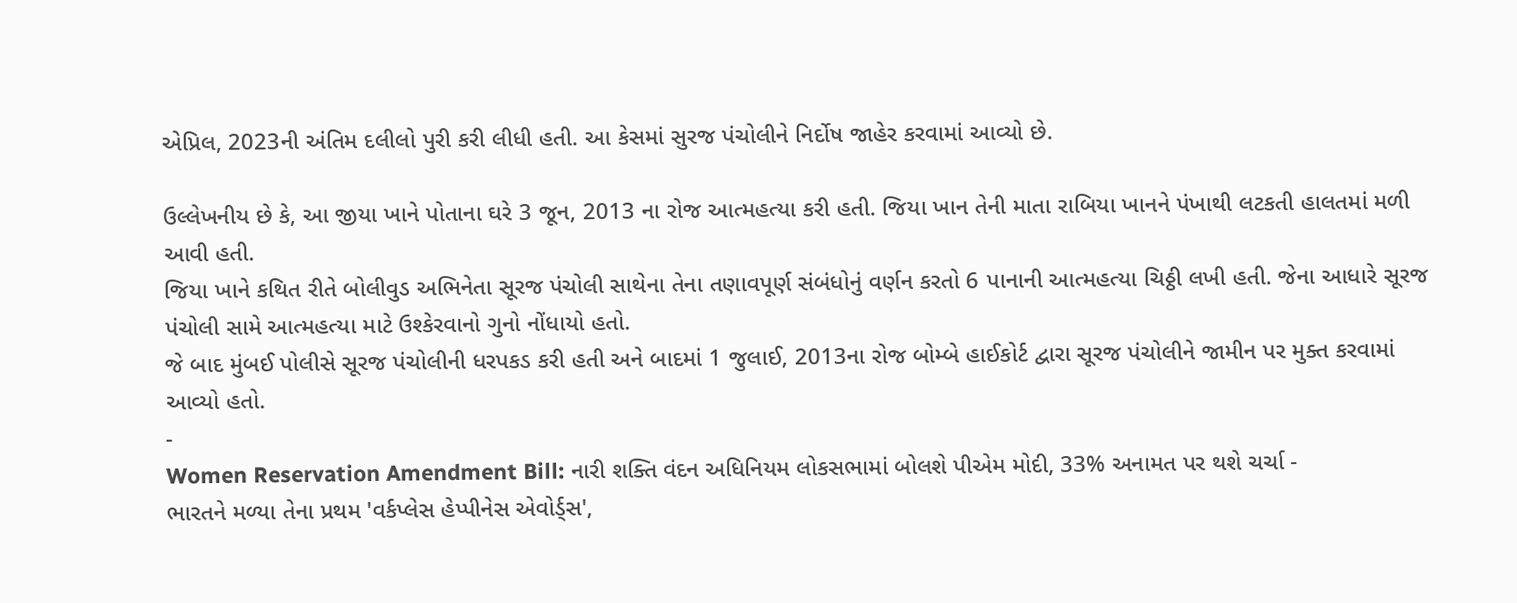એપ્રિલ, 2023ની અંતિમ દલીલો પુરી કરી લીધી હતી. આ કેસમાં સુરજ પંચોલીને નિર્દોષ જાહેર કરવામાં આવ્યો છે.

ઉલ્લેખનીય છે કે, આ જીયા ખાને પોતાના ઘરે 3 જૂન, 2013 ના રોજ આત્મહત્યા કરી હતી. જિયા ખાન તેની માતા રાબિયા ખાનને પંખાથી લટકતી હાલતમાં મળી આવી હતી.
જિયા ખાને કથિત રીતે બોલીવુડ અભિનેતા સૂરજ પંચોલી સાથેના તેના તણાવપૂર્ણ સંબંધોનું વર્ણન કરતો 6 પાનાની આત્મહત્યા ચિઠ્ઠી લખી હતી. જેના આધારે સૂરજ પંચોલી સામે આત્મહત્યા માટે ઉશ્કેરવાનો ગુનો નોંધાયો હતો.
જે બાદ મુંબઈ પોલીસે સૂરજ પંચોલીની ધરપકડ કરી હતી અને બાદમાં 1 જુલાઈ, 2013ના રોજ બોમ્બે હાઈકોર્ટ દ્વારા સૂરજ પંચોલીને જામીન પર મુક્ત કરવામાં આવ્યો હતો.
-
Women Reservation Amendment Bill: નારી શક્તિ વંદન અધિનિયમ લોકસભામાં બોલશે પીએમ મોદી, 33% અનામત પર થશે ચર્ચા -
ભારતને મળ્યા તેના પ્રથમ 'વર્કપ્લેસ હેપ્પીનેસ એવોર્ડ્સ',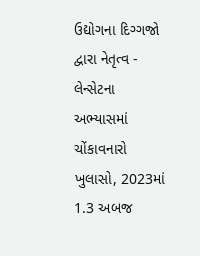ઉદ્યોગના દિગ્ગજો દ્વારા નેતૃત્વ -
લેન્સેટના અભ્યાસમાં ચોંકાવનારો ખુલાસો, 2023માં 1.3 અબજ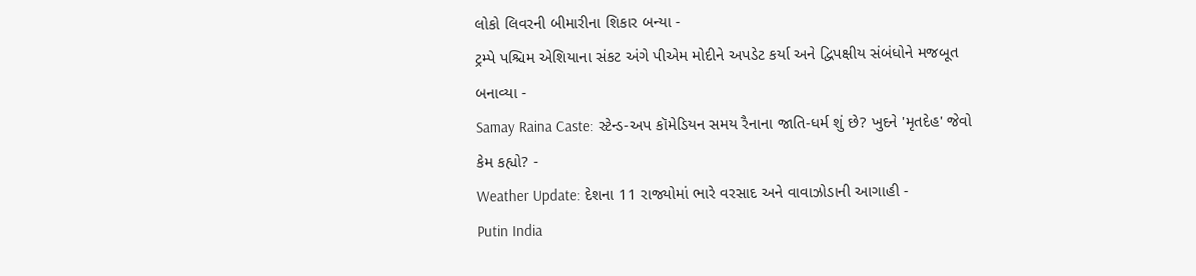લોકો લિવરની બીમારીના શિકાર બન્યા -
ટ્રમ્પે પશ્ચિમ એશિયાના સંકટ અંગે પીએમ મોદીને અપડેટ કર્યા અને દ્વિપક્ષીય સંબંધોને મજબૂત બનાવ્યા -
Samay Raina Caste: સ્ટેન્ડ-અપ કૉમેડિયન સમય રૈનાના જાતિ-ધર્મ શું છે? ખુદને 'મૃતદેહ' જેવો કેમ કહ્યો? -
Weather Update: દેશના 11 રાજ્યોમાં ભારે વરસાદ અને વાવાઝોડાની આગાહી -
Putin India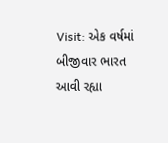Visit: એક વર્ષમાં બીજીવાર ભારત આવી રહ્યા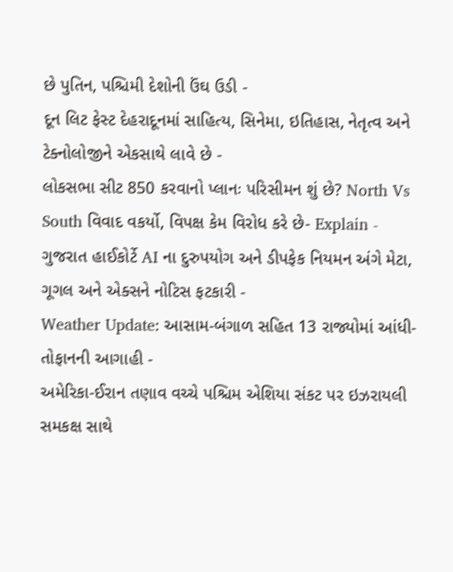છે પુતિન, પશ્ચિમી દેશોની ઉંઘ ઉડી -
દૂન લિટ ફેસ્ટ દેહરાદૂનમાં સાહિત્ય, સિનેમા, ઇતિહાસ, નેતૃત્વ અને ટેક્નોલોજીને એકસાથે લાવે છે -
લોકસભા સીટ 850 કરવાનો પ્લાનઃ પરિસીમન શું છે? North Vs South વિવાદ વકર્યો, વિપક્ષ કેમ વિરોધ કરે છે- Explain -
ગુજરાત હાઈકોર્ટે AI ના દુરુપયોગ અને ડીપફેક નિયમન અંગે મેટા, ગૂગલ અને એક્સને નોટિસ ફટકારી -
Weather Update: આસામ-બંગાળ સહિત 13 રાજ્યોમાં આંધી-તોફાનની આગાહી -
અમેરિકા-ઈરાન તણાવ વચ્ચે પશ્ચિમ એશિયા સંકટ પર ઇઝરાયલી સમકક્ષ સાથે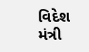વિદેશ મંત્રી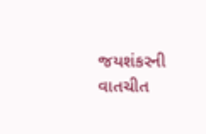જયશંકરની વાતચીત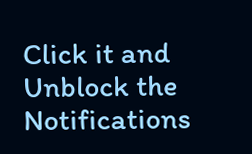Click it and Unblock the Notifications